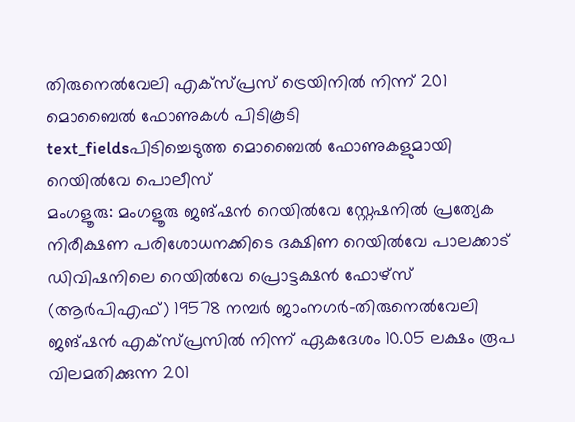തിരുനെൽവേലി എക്സ്പ്രസ് ട്രെയിനിൽ നിന്ന് 201 മൊബൈൽ ഫോണുകൾ പിടികൂടി
text_fieldsപിടിച്ചെടുത്ത മൊബൈൽ ഫോണുകളുമായി റെയിൽവേ പൊലീസ്
മംഗളൂരു: മംഗളൂരു ജങ്ഷൻ റെയിൽവേ സ്റ്റേഷനിൽ പ്രത്യേക നിരീക്ഷണ പരിശോധനക്കിടെ ദക്ഷിണ റെയിൽവേ പാലക്കാട് ഡിവിഷനിലെ റെയിൽവേ പ്രൊട്ടക്ഷൻ ഫോഴ്സ് (ആർപിഎഫ്) 19578 നമ്പർ ജാംനഗർ-തിരുനെൽവേലി ജങ്ഷൻ എക്സ്പ്രസിൽ നിന്ന് ഏകദേശം 10.05 ലക്ഷം രൂപ വിലമതിക്കുന്ന 201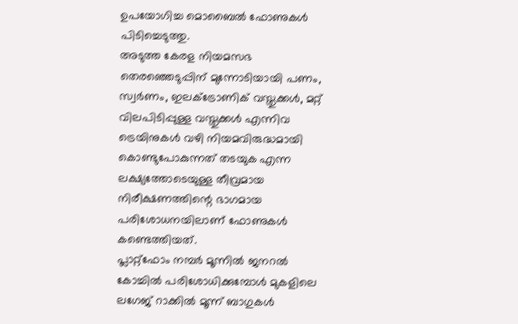ഉപയോഗിച്ച മൊബൈൽ ഫോണുകൾ പിടിച്ചെടുത്തു.
അടുത്ത കേരള നിയമസഭ തെരഞ്ഞെടുപ്പിന് മുന്നോടിയായി പണം, സ്വർണം, ഇലക്ട്രോണിക് വസ്തുക്കൾ, മറ്റ് വിലപിടിപ്പുള്ള വസ്തുക്കൾ എന്നിവ ട്രെയിനുകൾ വഴി നിയമവിരുദ്ധമായി കൊണ്ടുപോകുന്നത് തടയുക എന്ന ലക്ഷ്യത്തോടെയുള്ള തീവ്രമായ നിരീക്ഷണത്തിന്റെ ഭാഗമായ പരിശോധനയിലാണ് ഫോണുകൾ കണ്ടെത്തിയത്.
പ്ലാറ്റ്ഫോം നമ്പർ മൂന്നിൽ ജനറൽ കോച്ചിൽ പരിശോധിക്കുമ്പോൾ മുകളിലെ ലഗേജ് റാക്കിൽ മൂന്ന് ബാഗുകൾ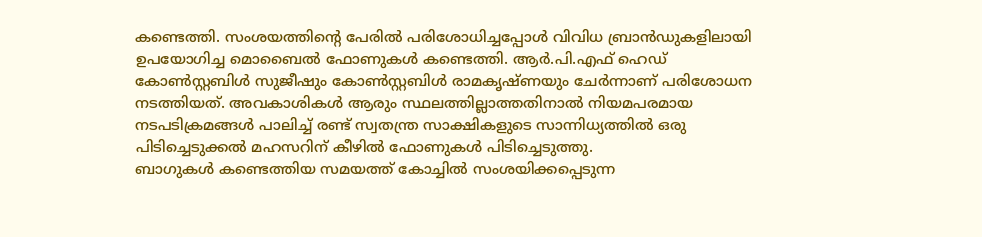കണ്ടെത്തി. സംശയത്തിന്റെ പേരിൽ പരിശോധിച്ചപ്പോൾ വിവിധ ബ്രാൻഡുകളിലായി ഉപയോഗിച്ച മൊബൈൽ ഫോണുകൾ കണ്ടെത്തി. ആർ.പി.എഫ് ഹെഡ് കോൺസ്റ്റബിൾ സുജീഷും കോൺസ്റ്റബിൾ രാമകൃഷ്ണയും ചേർന്നാണ് പരിശോധന നടത്തിയത്. അവകാശികൾ ആരും സ്ഥലത്തില്ലാത്തതിനാൽ നിയമപരമായ നടപടിക്രമങ്ങൾ പാലിച്ച് രണ്ട് സ്വതന്ത്ര സാക്ഷികളുടെ സാന്നിധ്യത്തിൽ ഒരു പിടിച്ചെടുക്കൽ മഹസറിന് കീഴിൽ ഫോണുകൾ പിടിച്ചെടുത്തു.
ബാഗുകൾ കണ്ടെത്തിയ സമയത്ത് കോച്ചിൽ സംശയിക്കപ്പെടുന്ന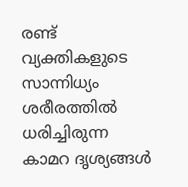രണ്ട് വ്യക്തികളുടെ സാന്നിധ്യം ശരീരത്തിൽ ധരിച്ചിരുന്ന കാമറ ദൃശ്യങ്ങൾ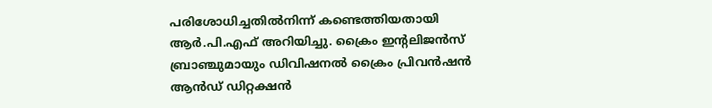പരിശോധിച്ചതിൽനിന്ന് കണ്ടെത്തിയതായി ആർ.പി.എഫ് അറിയിച്ചു. ക്രൈം ഇന്റലിജൻസ് ബ്രാഞ്ചുമായും ഡിവിഷനൽ ക്രൈം പ്രിവൻഷൻ ആൻഡ് ഡിറ്റക്ഷൻ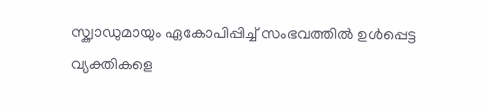സ്ക്വാഡുമായും ഏകോപിപ്പിച്ച് സംഭവത്തിൽ ഉൾപ്പെട്ട വ്യക്തികളെ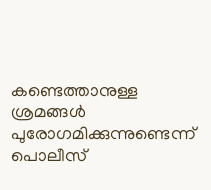കണ്ടെത്താനുള്ള ശ്രമങ്ങൾ പുരോഗമിക്കുന്നുണ്ടെന്ന് പൊലീസ്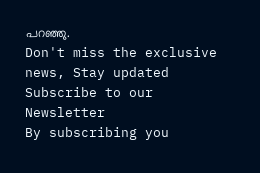പറഞ്ഞു.
Don't miss the exclusive news, Stay updated
Subscribe to our Newsletter
By subscribing you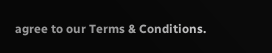agree to our Terms & Conditions.